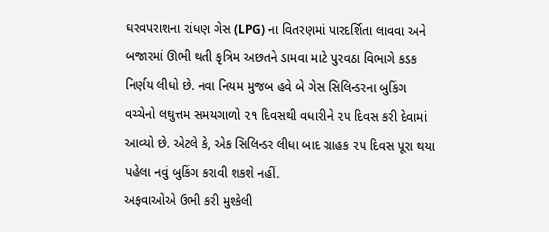ઘરવપરાશના રાંધણ ગેસ (LPG) ના વિતરણમાં પારદર્શિતા લાવવા અને બજારમાં ઊભી થતી કૃત્રિમ અછતને ડામવા માટે પુરવઠા વિભાગે કડક નિર્ણય લીધો છે. નવા નિયમ મુજબ હવે બે ગેસ સિલિન્ડરના બુકિંગ વચ્ચેનો લઘુત્તમ સમયગાળો ૨૧ દિવસથી વધારીને ૨૫ દિવસ કરી દેવામાં આવ્યો છે. એટલે કે, એક સિલિન્ડર લીધા બાદ ગ્રાહક ૨૫ દિવસ પૂરા થયા પહેલા નવું બુકિંગ કરાવી શકશે નહીં.
અફવાઓએ ઉભી કરી મુશ્કેલી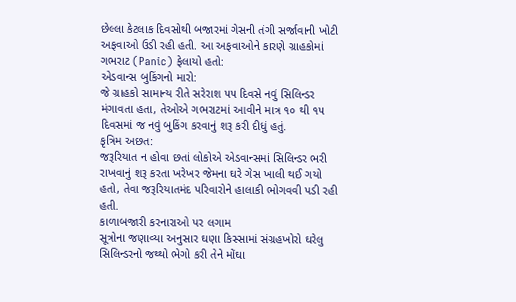છેલ્લા કેટલાક દિવસોથી બજારમાં ગેસની તંગી સર્જાવાની ખોટી અફવાઓ ઉડી રહી હતી. આ અફવાઓને કારણે ગ્રાહકોમાં ગભરાટ (Panic) ફેલાયો હતો:
એડવાન્સ બુકિંગનો મારો:
જે ગ્રાહકો સામાન્ય રીતે સરેરાશ ૫૫ દિવસે નવું સિલિન્ડર મંગાવતા હતા, તેઓએ ગભરાટમાં આવીને માત્ર ૧૦ થી ૧૫ દિવસમાં જ નવું બુકિંગ કરવાનું શરૂ કરી દીધું હતું.
કૃત્રિમ અછત:
જરૂરિયાત ન હોવા છતાં લોકોએ એડવાન્સમાં સિલિન્ડર ભરી રાખવાનું શરૂ કરતા ખરેખર જેમના ઘરે ગેસ ખાલી થઈ ગયો હતો, તેવા જરૂરિયાતમંદ પરિવારોને હાલાકી ભોગવવી પડી રહી હતી.
કાળાબજારી કરનારાઓ પર લગામ
સૂત્રોના જણાવ્યા અનુસાર ઘણા કિસ્સામાં સંગ્રહખોરો ઘરેલુ સિલિન્ડરનો જથ્થો ભેગો કરી તેને મોંઘા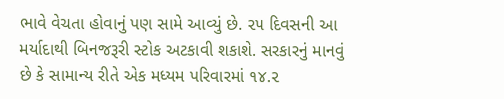ભાવે વેચતા હોવાનું પણ સામે આવ્યું છે. ૨૫ દિવસની આ મર્યાદાથી બિનજરૂરી સ્ટોક અટકાવી શકાશે. સરકારનું માનવું છે કે સામાન્ય રીતે એક મધ્યમ પરિવારમાં ૧૪.૨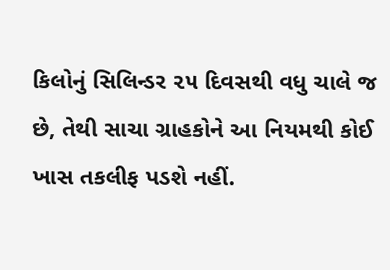કિલોનું સિલિન્ડર ૨૫ દિવસથી વધુ ચાલે જ છે, તેથી સાચા ગ્રાહકોને આ નિયમથી કોઈ ખાસ તકલીફ પડશે નહીં.